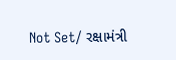Not Set/ રક્ષામંત્રી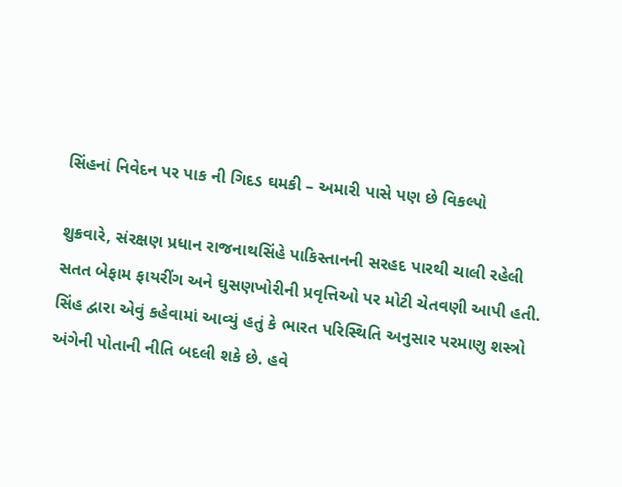સિંહનાં નિવેદન પર પાક ની ગિદડ ઘમકી – અમારી પાસે પણ છે વિકલ્પો

શુક્રવારે, સંરક્ષણ પ્રધાન રાજનાથસિંહે પાકિસ્તાનની સરહદ પારથી ચાલી રહેલી સતત બેફામ ફાયરીંગ અને ઘુસણખોરીની પ્રવૃત્તિઓ પર મોટી ચેતવણી આપી હતી. સિંહ દ્વારા એવું કહેવામાં આવ્યું હતું કે ભારત પરિસ્થિતિ અનુસાર પરમાણુ શસ્ત્રો અંગેની પોતાની નીતિ બદલી શકે છે. હવે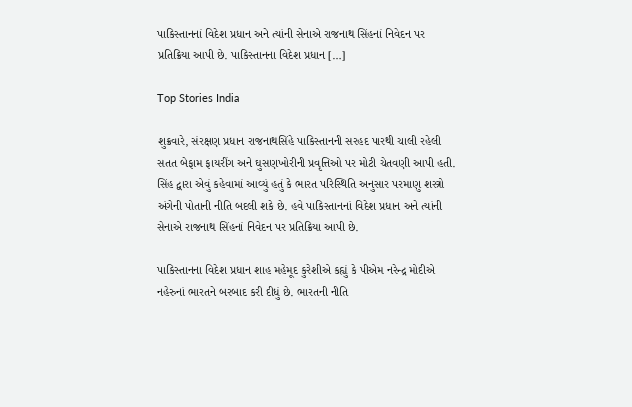પાકિસ્તાનનાં વિદેશ પ્રધાન અને ત્યાંની સેનાએ રાજનાથ સિંહનાં નિવેદન પર પ્રતિક્રિયા આપી છે. પાકિસ્તાનના વિદેશ પ્રધાન […]

Top Stories India

શુક્રવારે, સંરક્ષણ પ્રધાન રાજનાથસિંહે પાકિસ્તાનની સરહદ પારથી ચાલી રહેલી સતત બેફામ ફાયરીંગ અને ઘુસણખોરીની પ્રવૃત્તિઓ પર મોટી ચેતવણી આપી હતી. સિંહ દ્વારા એવું કહેવામાં આવ્યું હતું કે ભારત પરિસ્થિતિ અનુસાર પરમાણુ શસ્ત્રો અંગેની પોતાની નીતિ બદલી શકે છે. હવે પાકિસ્તાનનાં વિદેશ પ્રધાન અને ત્યાંની સેનાએ રાજનાથ સિંહનાં નિવેદન પર પ્રતિક્રિયા આપી છે.

પાકિસ્તાનના વિદેશ પ્રધાન શાહ મહેમૂદ કુરેશીએ કહ્યું કે પીએમ નરેન્દ્ર મોદીએ નહેરુનાં ભારતને બરબાદ કરી દીધું છે. ભારતની નીતિ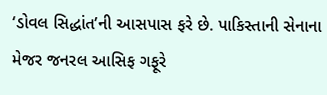‘ડોવલ સિદ્ધાંત’ની આસપાસ ફરે છે. પાકિસ્તાની સેનાના મેજર જનરલ આસિફ ગફૂરે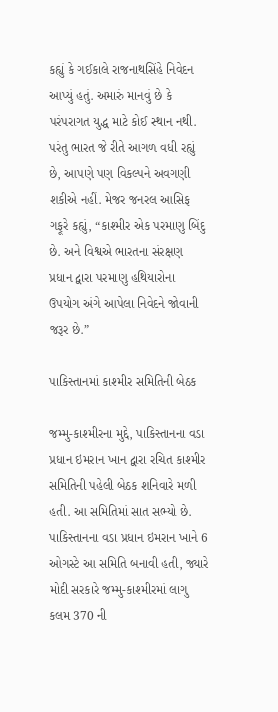કહ્યું કે ગઈકાલે રાજનાથસિંહે નિવેદન આપ્યું હતું. અમારું માનવું છે કે પરંપરાગત યુદ્ધ માટે કોઈ સ્થાન નથી. પરંતુ ભારત જે રીતે આગળ વધી રહ્યું છે, આપણે પણ વિકલ્પને અવગણી શકીએ નહીં. મેજર જનરલ આસિફ ગફૂરે કહ્યું, “કાશ્મીર એક પરમાણુ બિંદુ છે. અને વિશ્વએ ભારતના સંરક્ષણ પ્રધાન દ્વારા પરમાણુ હથિયારોના ઉપયોગ અંગે આપેલા નિવેદને જોવાની જરૂર છે.”

પાકિસ્તાનમાં કાશ્મીર સમિતિની બેઠક

જમ્મુ-કાશ્મીરના મુદ્દે, પાકિસ્તાનના વડા પ્રધાન ઇમરાન ખાન દ્વારા રચિત કાશ્મીર સમિતિની પહેલી બેઠક શનિવારે મળી હતી. આ સમિતિમાં સાત સભ્યો છે. પાકિસ્તાનના વડા પ્રધાન ઇમરાન ખાને 6 ઓગસ્ટે આ સમિતિ બનાવી હતી, જ્યારે મોદી સરકારે જમ્મુ-કાશ્મીરમાં લાગુ કલમ 370 ની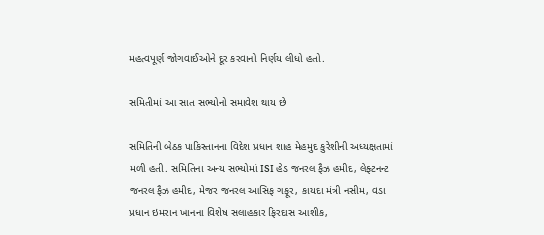મહત્વપૂર્ણ જોગવાઈઓને દૂર કરવાનો નિર્ણય લીધો હતો.

સમિતીમાં આ સાત સભ્યોનો સમાવેશ થાય છે

સમિતિની બેઠક પાકિસ્તાનના વિદેશ પ્રધાન શાહ મેહમુદ કુરેશીની અધ્યક્ષતામાં મળી હતી. સમિતિના અન્ય સભ્યોમાં ISI હેડ જનરલ ફૈઝ હમીદ, લેફ્ટનન્ટ જનરલ ફૈઝ હમીદ, મેજર જનરલ આસિફ ગફૂર, કાયદા મંત્રી નસીમ, વડા પ્રધાન ઇમરાન ખાનના વિશેષ સલાહકાર ફિરદાસ આશીક,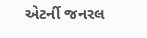એટર્ની જનરલ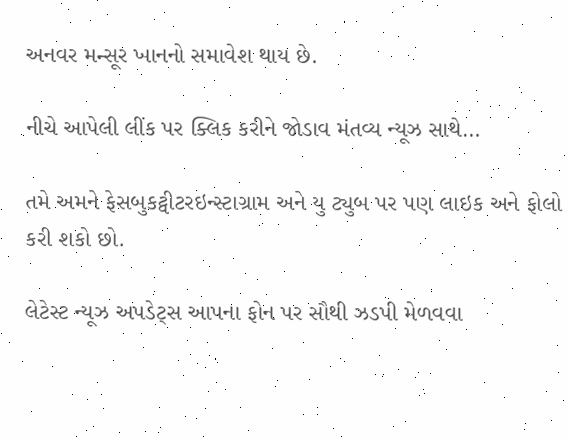અનવર મન્સૂર ખાનનો સમાવેશ થાય છે.

નીચે આપેલી લીંક પર ક્લિક કરીને જોડાવ મંતવ્ય ન્યૂઝ સાથે…

તમે અમને ફેસબુકટ્વીટરઇન્સ્ટાગ્રામ અને યુ ટ્યુબ પર પણ લાઇક અને ફોલો કરી શકો છો.

લેટેસ્ટ ન્યૂઝ અપડેટ્સ આપના ફોન પર સૌથી ઝડપી મેળવવા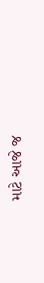માટે આજે જ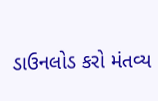ડાઉનલોડ કરો મંતવ્ય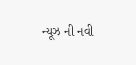ન્યૂઝ ની નવી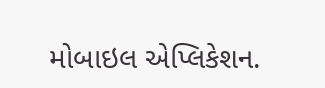મોબાઇલ એપ્લિકેશન.